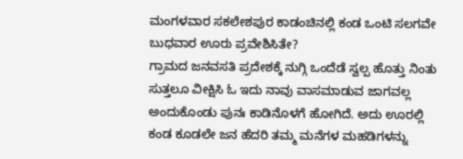ಮಂಗಳವಾರ ಸಕಲೇಶಪುರ ಕಾಡಂಚಿನಲ್ಲಿ ಕಂಡ ಒಂಟಿ ಸಲಗವೇ ಬುಧವಾರ ಊರು ಪ್ರವೇಶಿಸಿತೇ?
ಗ್ರಾಮದ ಜನವಸತಿ ಪ್ರದೇಶಕ್ಕೆ ನುಗ್ಗಿ ಒಂದೆಡೆ ಸ್ವಲ್ಪ ಹೊತ್ತು ನಿಂತು ಸುತ್ತಲೂ ವೀಕ್ಷಿಸಿ ಓ ಇದು ನಾವು ವಾಸಮಾಡುವ ಜಾಗವಲ್ಲ ಅಂದುಕೊಂಡು ಪುನಃ ಕಾಡಿನೊಳಗೆ ಹೋಗಿದೆ. ಅದು ಊರಲ್ಲಿ ಕಂಡ ಕೂಡಲೇ ಜನ ಹೆದರಿ ತಮ್ಮ ಮನೆಗಳ ಮಹಡಿಗಳನ್ನು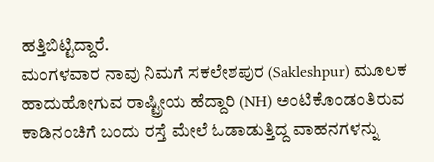ಹತ್ತಿಬಿಟ್ಟಿದ್ದಾರೆ.
ಮಂಗಳವಾರ ನಾವು ನಿಮಗೆ ಸಕಲೇಶಪುರ (Sakleshpur) ಮೂಲಕ ಹಾದುಹೋಗುವ ರಾಷ್ಟ್ರೀಯ ಹೆದ್ದಾರಿ (NH) ಅಂಟಿಕೊಂಡಂತಿರುವ ಕಾಡಿನಂಚಿಗೆ ಬಂದು ರಸ್ತೆ ಮೇಲೆ ಓಡಾಡುತ್ತಿದ್ದ ವಾಹನಗಳನ್ನು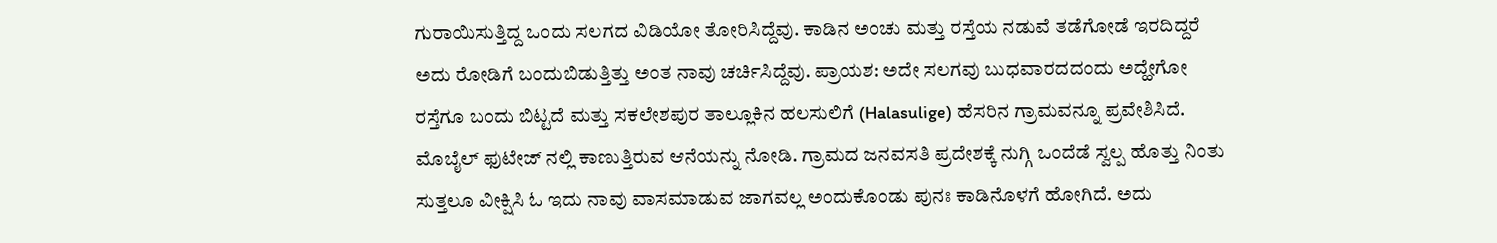ಗುರಾಯಿಸುತ್ತಿದ್ದ ಒಂದು ಸಲಗದ ವಿಡಿಯೋ ತೋರಿಸಿದ್ದೆವು. ಕಾಡಿನ ಅಂಚು ಮತ್ತು ರಸ್ತೆಯ ನಡುವೆ ತಡೆಗೋಡೆ ಇರದಿದ್ದರೆ ಅದು ರೋಡಿಗೆ ಬಂದುಬಿಡುತ್ತಿತ್ತು ಅಂತ ನಾವು ಚರ್ಚಿಸಿದ್ದೆವು. ಪ್ರಾಯಶ: ಅದೇ ಸಲಗವು ಬುಧವಾರದದಂದು ಅದ್ಹೇಗೋ ರಸ್ತೆಗೂ ಬಂದು ಬಿಟ್ಟದೆ ಮತ್ತು ಸಕಲೇಶಪುರ ತಾಲ್ಲೂಕಿನ ಹಲಸುಲಿಗೆ (Halasulige) ಹೆಸರಿನ ಗ್ರಾಮವನ್ನೂ ಪ್ರವೇಶಿಸಿದೆ. ಮೊಬೈಲ್ ಫುಟೇಜ್ ನಲ್ಲಿ ಕಾಣುತ್ತಿರುವ ಆನೆಯನ್ನು ನೋಡಿ. ಗ್ರಾಮದ ಜನವಸತಿ ಪ್ರದೇಶಕ್ಕೆ ನುಗ್ಗಿ ಒಂದೆಡೆ ಸ್ವಲ್ಪ ಹೊತ್ತು ನಿಂತು ಸುತ್ತಲೂ ವೀಕ್ಷಿಸಿ ಓ ಇದು ನಾವು ವಾಸಮಾಡುವ ಜಾಗವಲ್ಲ ಅಂದುಕೊಂಡು ಪುನಃ ಕಾಡಿನೊಳಗೆ ಹೋಗಿದೆ. ಅದು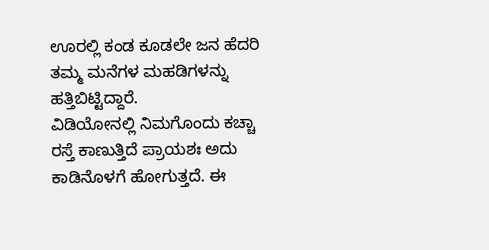ಊರಲ್ಲಿ ಕಂಡ ಕೂಡಲೇ ಜನ ಹೆದರಿ ತಮ್ಮ ಮನೆಗಳ ಮಹಡಿಗಳನ್ನು ಹತ್ತಿಬಿಟ್ಟಿದ್ದಾರೆ.
ವಿಡಿಯೋನಲ್ಲಿ ನಿಮಗೊಂದು ಕಚ್ಚಾ ರಸ್ತೆ ಕಾಣುತ್ತಿದೆ ಪ್ರಾಯಶಃ ಅದು ಕಾಡಿನೊಳಗೆ ಹೋಗುತ್ತದೆ. ಈ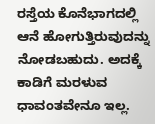ರಸ್ತೆಯ ಕೊನೆಭಾಗದಲ್ಲಿ ಆನೆ ಹೋಗುತ್ತಿರುವುದನ್ನು ನೋಡಬಹುದು. ಅದಕ್ಕೆ ಕಾಡಿಗೆ ಮರಳುವ ಧಾವಂತವೇನೂ ಇಲ್ಲ.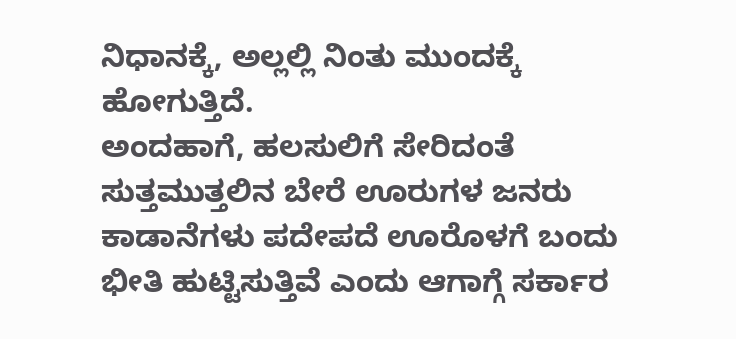ನಿಧಾನಕ್ಕೆ, ಅಲ್ಲಲ್ಲಿ ನಿಂತು ಮುಂದಕ್ಕೆ ಹೋಗುತ್ತಿದೆ.
ಅಂದಹಾಗೆ, ಹಲಸುಲಿಗೆ ಸೇರಿದಂತೆ ಸುತ್ತಮುತ್ತಲಿನ ಬೇರೆ ಊರುಗಳ ಜನರು ಕಾಡಾನೆಗಳು ಪದೇಪದೆ ಊರೊಳಗೆ ಬಂದು ಭೀತಿ ಹುಟ್ಟಿಸುತ್ತಿವೆ ಎಂದು ಆಗಾಗ್ಗೆ ಸರ್ಕಾರ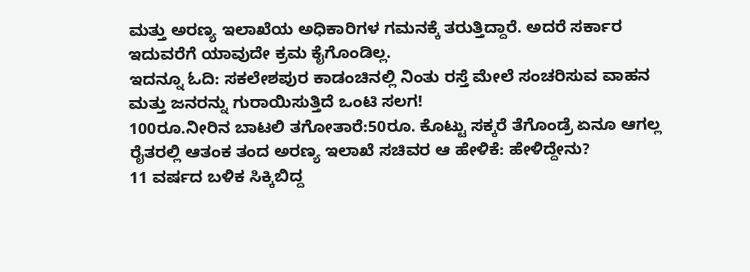ಮತ್ತು ಅರಣ್ಯ ಇಲಾಖೆಯ ಅಧಿಕಾರಿಗಳ ಗಮನಕ್ಕೆ ತರುತ್ತಿದ್ದಾರೆ. ಅದರೆ ಸರ್ಕಾರ ಇದುವರೆಗೆ ಯಾವುದೇ ಕ್ರಮ ಕೈಗೊಂಡಿಲ್ಲ.
ಇದನ್ನೂ ಓದಿ: ಸಕಲೇಶಪುರ ಕಾಡಂಚಿನಲ್ಲಿ ನಿಂತು ರಸ್ತೆ ಮೇಲೆ ಸಂಚರಿಸುವ ವಾಹನ ಮತ್ತು ಜನರನ್ನು ಗುರಾಯಿಸುತ್ತಿದೆ ಒಂಟಿ ಸಲಗ!
100ರೂ.ನೀರಿನ ಬಾಟಲಿ ತಗೋತಾರೆ:50ರೂ. ಕೊಟ್ಟು ಸಕ್ಕರೆ ತೆಗೊಂಡ್ರೆ ಏನೂ ಆಗಲ್ಲ
ರೈತರಲ್ಲಿ ಆತಂಕ ತಂದ ಅರಣ್ಯ ಇಲಾಖೆ ಸಚಿವರ ಆ ಹೇಳಿಕೆ: ಹೇಳಿದ್ದೇನು?
11 ವರ್ಷದ ಬಳಿಕ ಸಿಕ್ಕಿಬಿದ್ದ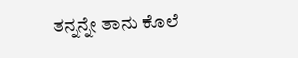ತನ್ನನ್ನೇ ತಾನು ಕೊಲೆ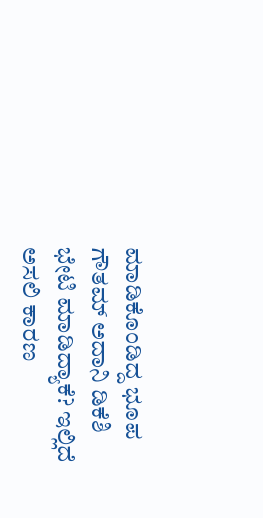ಮಾಡಿಕೊಂಡಿದ್ದ ಭೂಪ
ಗೌತಮ್ ಅದಾನಿ ಡಿಕೆಶಿ ಭೇಟಿ ಮಾಡಿದ್ಯಾಕೆ? ಇಲ್ಲಿದೆ ಅಸಲಿ ಕಾರಣ